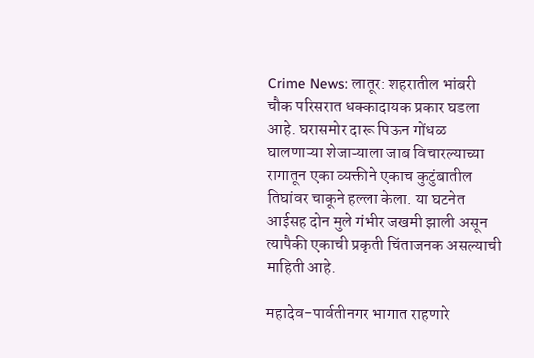Crime News: लातूर: शहरातील भांबरी चौक परिसरात धक्कादायक प्रकार घडला आहे. घरासमोर दारू पिऊन गोंधळ घालणाऱ्या शेजाऱ्याला जाब विचारल्याच्या रागातून एका व्यक्तीने एकाच कुटुंबातील तिघांवर चाकूने हल्ला केला. या घटनेत आईसह दोन मुले गंभीर जखमी झाली असून त्यापैकी एकाची प्रकृती चिंताजनक असल्याची माहिती आहे.

महादेव-पार्वतीनगर भागात राहणारे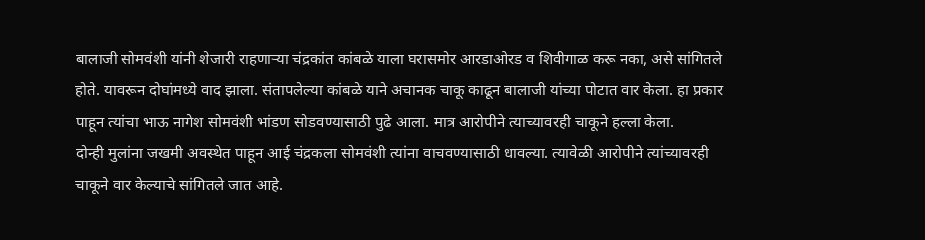बालाजी सोमवंशी यांनी शेजारी राहणाऱ्या चंद्रकांत कांबळे याला घरासमोर आरडाओरड व शिवीगाळ करू नका, असे सांगितले होते. यावरून दोघांमध्ये वाद झाला. संतापलेल्या कांबळे याने अचानक चाकू काढून बालाजी यांच्या पोटात वार केला. हा प्रकार पाहून त्यांचा भाऊ नागेश सोमवंशी भांडण सोडवण्यासाठी पुढे आला. मात्र आरोपीने त्याच्यावरही चाकूने हल्ला केला.
दोन्ही मुलांना जखमी अवस्थेत पाहून आई चंद्रकला सोमवंशी त्यांना वाचवण्यासाठी धावल्या. त्यावेळी आरोपीने त्यांच्यावरही चाकूने वार केल्याचे सांगितले जात आहे.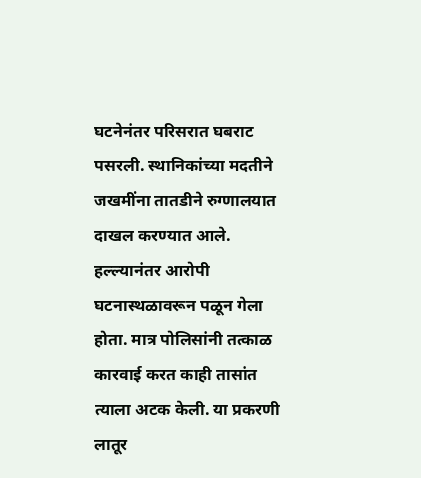घटनेनंतर परिसरात घबराट पसरली. स्थानिकांच्या मदतीने जखमींना तातडीने रुग्णालयात दाखल करण्यात आले.
हल्ल्यानंतर आरोपी घटनास्थळावरून पळून गेला होता. मात्र पोलिसांनी तत्काळ कारवाई करत काही तासांत त्याला अटक केली. या प्रकरणी लातूर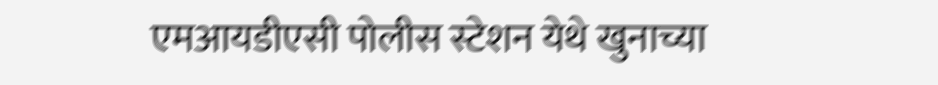एमआयडीएसी पोलीस स्टेशन येथे खुनाच्या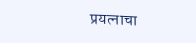प्रयत्नाचा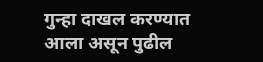गुन्हा दाखल करण्यात आला असून पुढील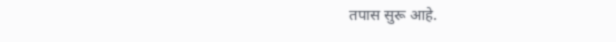तपास सुरू आहे.